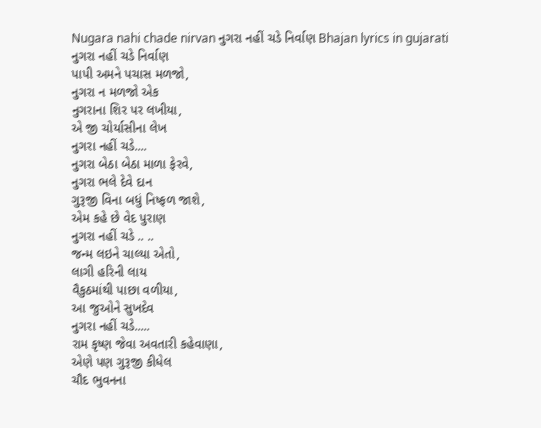Nugara nahi chade nirvan નુગરા નહીં ચડે નિર્વાણ Bhajan lyrics in gujarati
નુગરા નહીં ચડે નિર્વાણ
પાપી અમને પચાસ મળજો,
નુગરા ન મળજો એક
નુગરાના શિર પર લખીયા,
એ જી ચોર્યાસીના લેખ
નુગરા નહીં ચડે....
નુગરા બેઠા બેઠા માળા ફેરવે,
નુગરા ભલે દેવે દાન
ગુરૂજી વિના બધું નિષ્ફળ જાશે,
એમ કહે છે વેદ પુરાણ
નુગરા નહીં ચડે .. ..
જન્મ લઇને ચાલ્યા એતો,
લાગી હરિની લાય
વૈકુઠમાંથી પાછા વળીયા,
આ જુઓને સુખદેવ
નુગરા નહીં ચડે.....
રામ કૃષ્ણ જેવા અવતારી કહેવાણા,
એણે પણ ગુરૂજી કીધેલ
ચૌદ ભુવનના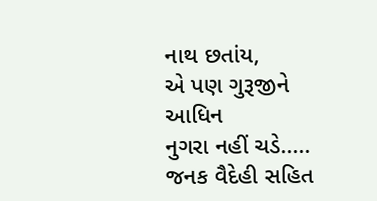નાથ છતાંય,
એ પણ ગુરૂજીને આધિન
નુગરા નહીં ચડે.....
જનક વૈદેહી સહિત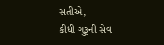સતીએ,
કીધી ગુરૂની સેવ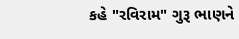કહે "રવિરામ" ગુરૂ ભાણને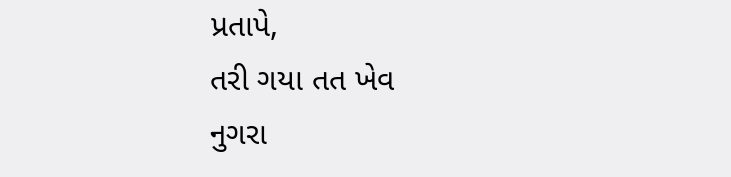પ્રતાપે,
તરી ગયા તત ખેવ
નુગરા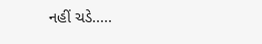નહીં ચડે.....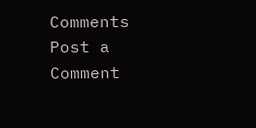Comments
Post a Comment